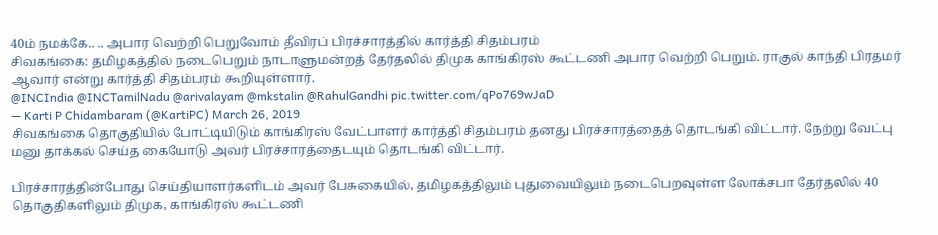40ம் நமக்கே.. .. அபார வெற்றி பெறுவோம் தீவிரப் பிரச்சாரத்தில் கார்த்தி சிதம்பரம்
சிவகங்கை: தமிழகத்தில் நடைபெறும் நாடாளுமன்றத் தேர்தலில் திமுக காங்கிரஸ் கூட்டணி அபார வெற்றி பெறும். ராகுல் காந்தி பிரதமர் ஆவார் என்று கார்த்தி சிதம்பரம் கூறியுள்ளார்.
@INCIndia @INCTamilNadu @arivalayam @mkstalin @RahulGandhi pic.twitter.com/qPo769wJaD
— Karti P Chidambaram (@KartiPC) March 26, 2019
சிவகங்கை தொகுதியில் போட்டியிடும் காங்கிரஸ் வேட்பாளர் கார்த்தி சிதம்பரம் தனது பிரச்சாரத்தைத் தொடங்கி விட்டார். நேற்று வேட்பு மனு தாக்கல் செய்த கையோடு அவர் பிரச்சாரத்தைடயும் தொடங்கி விட்டார்.

பிரச்சாரத்தின்போது செய்தியாளர்களிடம் அவர் பேசுகையில், தமிழகத்திலும் புதுவையிலும் நடைபெறவுள்ள லோக்சபா தேர்தலில் 40 தொகுதிகளிலும் திமுக, காங்கிரஸ் கூட்டணி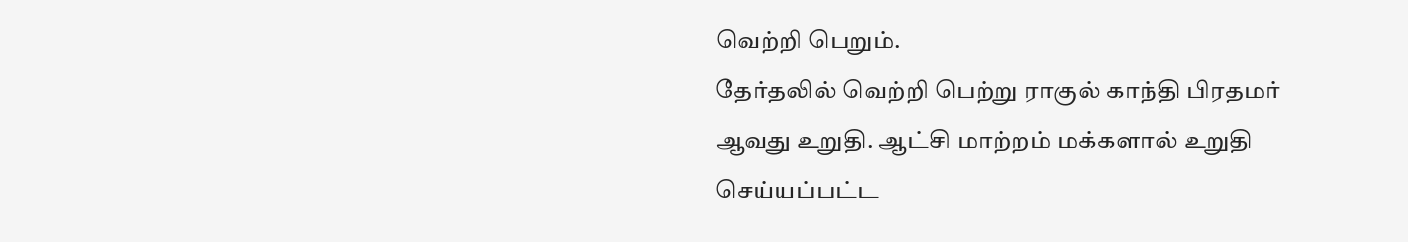வெற்றி பெறும்.
தேர்தலில் வெற்றி பெற்று ராகுல் காந்தி பிரதமர் ஆவது உறுதி. ஆட்சி மாற்றம் மக்களால் உறுதி செய்யப்பட்ட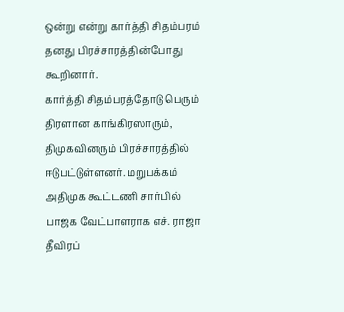ஒன்று என்று கார்த்தி சிதம்பரம் தனது பிரச்சாரத்தின்போது கூறினார்.
கார்த்தி சிதம்பரத்தோடு பெரும் திரளான காங்கிரஸாரும், திமுகவினரும் பிரச்சாரத்தில் ஈடுபட்டுள்ளனர். மறுபக்கம் அதிமுக கூட்டணி சார்பில் பாஜக வேட்பாளராக எச். ராஜா தீவிரப்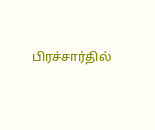பிரச்சார்தில்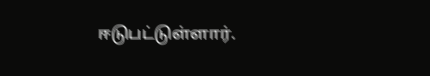ஈடுபட்டுள்ளார்.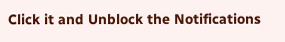Click it and Unblock the Notifications